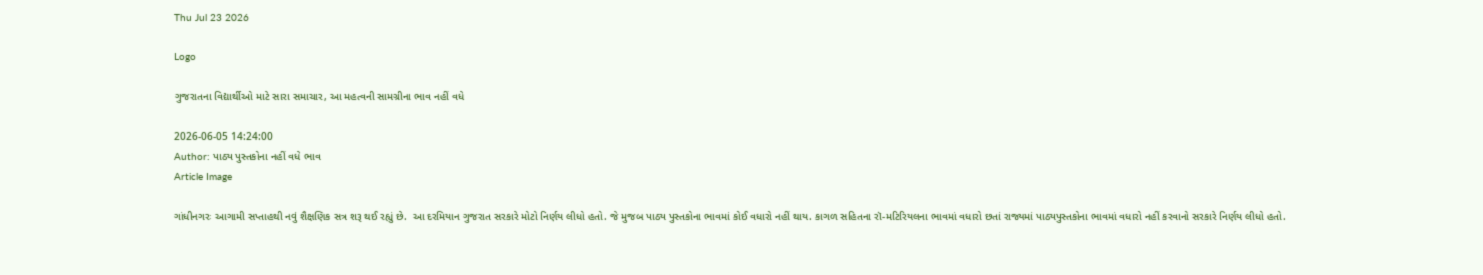Thu Jul 23 2026

Logo

ગુજરાતના વિદ્યાર્થીઓ માટે સારા સમાચાર, આ મહત્વની સામગ્રીના ભાવ નહીં વધે

2026-06-05 14:24:00
Author: પાઠ્ય પુસ્તકોના નહીં વધે ભાવ
Article Image

ગાંધીનગરઃ આગામી સપ્તાહથી નવું શૈક્ષણિક સત્ર શરૂ થઈ રહ્યું છે.  આ દરમિયાન ગુજરાત સરકારે મોટો નિર્ણય લીધો હતો. જે મુજબ પાઠ્ય પુસ્તકોના ભાવમાં કોઈ વધારો નહીં થાય. કાગળ સહિતના રૉ-મટિરિયલના ભાવમાં વધારો છતાં રાજ્યમાં પાઠ્યપુસ્તકોના ભાવમાં વધારો નહીં કરવાનો સરકારે નિર્ણય લીધો હતો.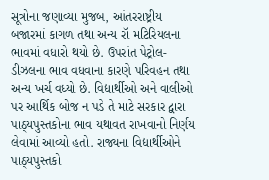સૂત્રોના જણાવ્યા મુજબ, આંતરરાષ્ટ્રીય બજારમાં કાગળ તથા અન્ય રૉ મટિરિયલના ભાવમાં વધારો થયો છે. ઉપરાંત પેટ્રોલ-ડીઝલના ભાવ વધવાના કારણે પરિવહન તથા અન્ય ખર્ચ વધ્યો છે. વિદ્યાર્થીઓ અને વાલીઓ પર આર્થિક બોજ ન પડે તે માટે સરકાર દ્વારા પાઠ્યપુસ્તકોના ભાવ યથાવત રાખવાનો નિર્ણય લેવામાં આવ્યો હતો. રાજ્યના વિદ્યાર્થીઓને પાઠ્યપુસ્તકો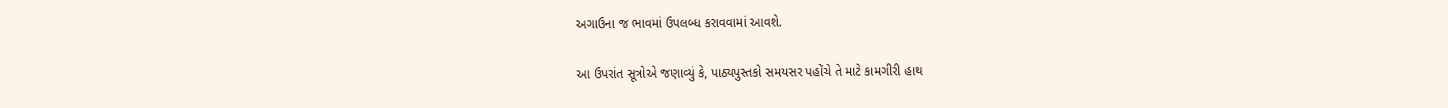અગાઉના જ ભાવમાં ઉપલબ્ધ કરાવવામાં આવશે.

આ ઉપરાંત સૂત્રોએ જણાવ્યું કે, પાઠ્યપુસ્તકો સમયસર પહોંચે તે માટે કામગીરી હાથ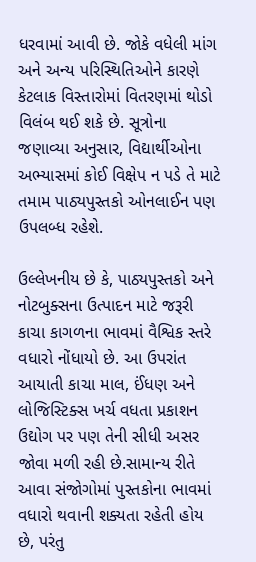ધરવામાં આવી છે. જોકે વધેલી માંગ અને અન્ય પરિસ્થિતિઓને કારણે કેટલાક વિસ્તારોમાં વિતરણમાં થોડો વિલંબ થઈ શકે છે. સૂત્રોના જણાવ્યા અનુસાર, વિદ્યાર્થીઓના અભ્યાસમાં કોઈ વિક્ષેપ ન પડે તે માટે તમામ પાઠ્યપુસ્તકો ઓનલાઈન પણ ઉપલબ્ધ રહેશે.

ઉલ્લેખનીય છે કે, પાઠ્યપુસ્તકો અને નોટબુક્સના ઉત્પાદન માટે જરૂરી કાચા કાગળના ભાવમાં વૈશ્વિક સ્તરે વધારો નોંધાયો છે. આ ઉપરાંત આયાતી કાચા માલ, ઈંધણ અને લોજિસ્ટિક્સ ખર્ચ વધતા પ્રકાશન ઉદ્યોગ પર પણ તેની સીધી અસર જોવા મળી રહી છે.સામાન્ય રીતે આવા સંજોગોમાં પુસ્તકોના ભાવમાં વધારો થવાની શક્યતા રહેતી હોય છે, પરંતુ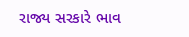રાજ્ય સરકારે ભાવ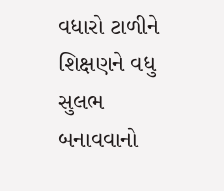વધારો ટાળીને શિક્ષણને વધુ સુલભ બનાવવાનો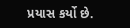પ્રયાસ કર્યો છે.